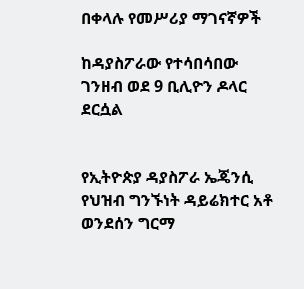በቀላሉ የመሥሪያ ማገናኛዎች

ከዳያስፖራው የተሳበሳበው ገንዘብ ወደ 9 ቢሊዮን ዶላር ደርሷል


የኢትዮጵያ ዳያስፖራ ኤጄንሲ የህዝብ ግንኙነት ዳይሬክተር አቶ ወንደሰን ግርማ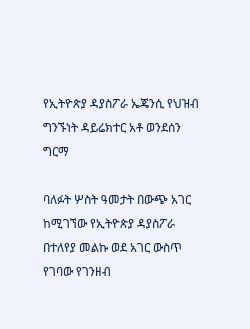የኢትዮጵያ ዳያስፖራ ኤጄንሲ የህዝብ ግንኙነት ዳይሬክተር አቶ ወንደሰን ግርማ

ባለፉት ሦስት ዓመታት በውጭ አገር ከሚገኘው የኢትዮጵያ ዳያስፖራ በተለየያ መልኩ ወደ አገር ውስጥ የገባው የገንዘብ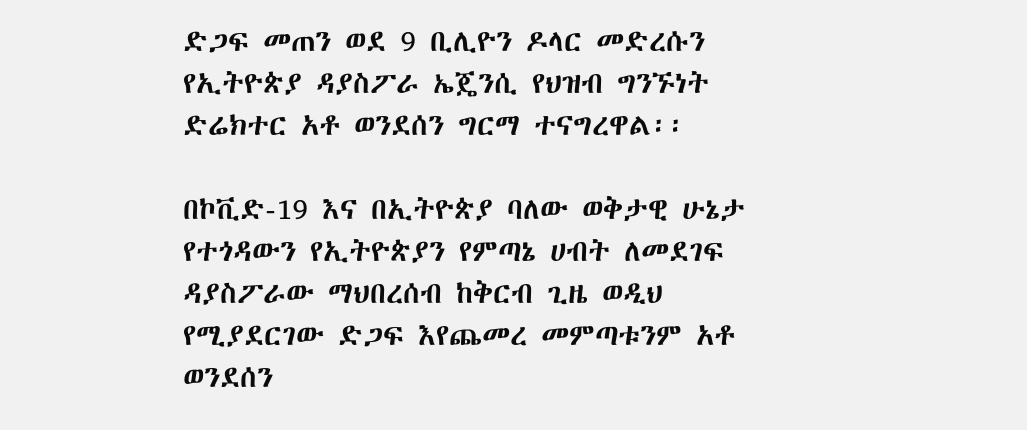ድጋፍ መጠን ወደ 9 ቢሊዮን ዶላር መድረሱን የኢትዮጵያ ዳያስፖራ ኤጄንሲ የህዝብ ግንኙነት ድሬክተር አቶ ወንደሰን ግርማ ተናግረዋል፡፡

በኮቪድ-19 እና በኢትዮጵያ ባለው ወቅታዊ ሁኔታ የተጎዳውን የኢትዮጵያን የምጣኔ ሀብት ለመደገፍ ዳያስፖራው ማህበረሰብ ከቅርብ ጊዜ ወዲህ የሚያደርገው ድጋፍ እየጨመረ መምጣቱንም አቶ ወንደሰን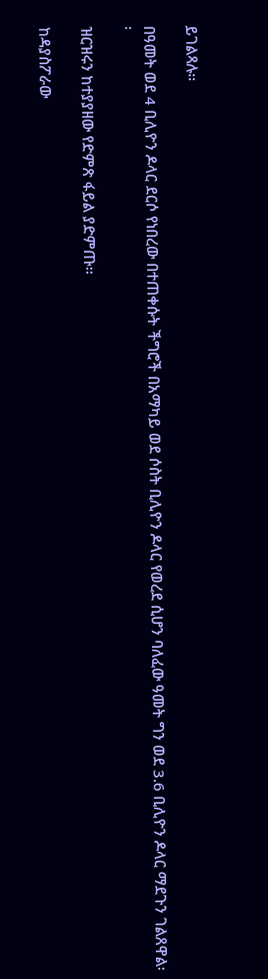ይገልጻሉ፡፡

በዓመት ወደ 4 ቢሊዮን ዶላር ደርሶ የነበረው በተጠቀሱት ችግሮች በአማካይ ወደ ሶስት ቢሊዮን ዶላር የወረደ ሲሆን ባለፈው ዓመት ግን ወደ 3.6 ቢሊዮን ዶላር ማደጉን ገልጸዋል፡፡

ዝርዝሩን ከተያያዘው የድምጽ ፋይል ያድምጡ፡፡

ከዳያስፖራው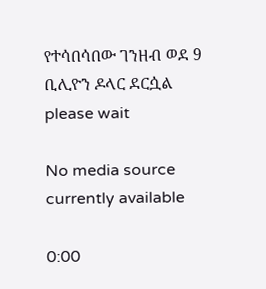የተሳበሳበው ገንዘብ ወደ 9 ቢሊዮን ዶላር ደርሷል
please wait

No media source currently available

0:00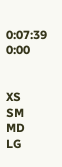0:07:39 0:00


XS
SM
MD
LG